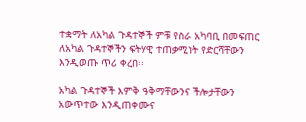ተቋማት ለአካል ጉዳተኞች ምቹ የስራ አካባቢ በመፍጠር ለአካል ጉዳተኞችን ፍትሃዊ ተጠቃሚነት የድርሻቸውን እንዲወጡ ጥሪ ቀረበ፡፡

አካል ጉዳተኞች እምቅ ዓቅማቸውንና ችሎታቸውን አውጥተው እንዲጠቀሙና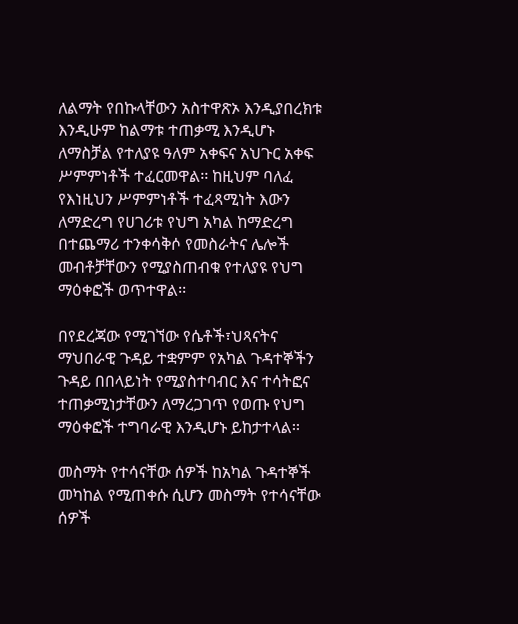ለልማት የበኩላቸውን አስተዋጽኦ እንዲያበረክቱ እንዲሁም ከልማቱ ተጠቃሚ እንዲሆኑ ለማስቻል የተለያዩ ዓለም አቀፍና አህጉር አቀፍ ሥምምነቶች ተፈርመዋል፡፡ ከዚህም ባለፈ የእነዚህን ሥምምነቶች ተፈጻሚነት እውን ለማድረግ የሀገሪቱ የህግ አካል ከማድረግ በተጨማሪ ተንቀሳቅሶ የመስራትና ሌሎች መብቶቻቸውን የሚያስጠብቁ የተለያዩ የህግ ማዕቀፎች ወጥተዋል፡፡

በየደረጃው የሚገኘው የሴቶች፣ህጻናትና ማህበራዊ ጉዳይ ተቋምም የአካል ጉዳተኞችን ጉዳይ በበላይነት የሚያስተባብር እና ተሳትፎና ተጠቃሚነታቸውን ለማረጋገጥ የወጡ የህግ ማዕቀፎች ተግባራዊ እንዲሆኑ ይከታተላል፡፡

መስማት የተሳናቸው ሰዎች ከአካል ጉዳተኞች መካከል የሚጠቀሱ ሲሆን መስማት የተሳናቸው ሰዎች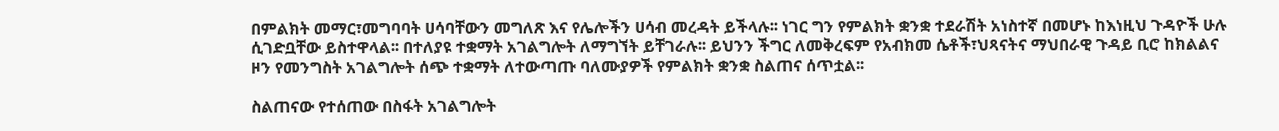በምልክት መማር፣መግባባት ሀሳባቸውን መግለጽ እና የሌሎችን ሀሳብ መረዳት ይችላሉ፡፡ ነገር ግን የምልክት ቋንቋ ተደራሽት አነስተኛ በመሆኑ ከእነዚህ ጉዳዮች ሁሉ ሲገድቧቸው ይስተዋላል፡፡ በተለያዩ ተቋማት አገልግሎት ለማግኘት ይቸገራሉ፡፡ ይህንን ችግር ለመቅረፍም የአብክመ ሴቶች፣ህጻናትና ማህበራዊ ጉዳይ ቢሮ ከክልልና ዞን የመንግስት አገልግሎት ሰጭ ተቋማት ለተውጣጡ ባለሙያዎች የምልክት ቋንቋ ስልጠና ሰጥቷል፡፡

ስልጠናው የተሰጠው በስፋት አገልግሎት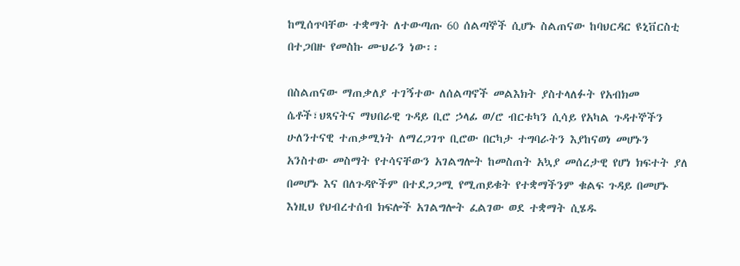ከሚሰጥባቸው ተቋማት ለተውጣጡ 60 ሰልጣኞች ሲሆኑ ስልጠናው ከባህርዳር ዩኒቨርስቲ በተጋበዙ የመስኩ ሙህራን ነው፡፡

በስልጠናው ማጠቃለያ ተገኝተው ለሰልጣኖች መልእክት ያስተላለፉት የአብክመ ሴቶች፣ህጻናትና ማህበራዊ ጉዳይ ቢሮ ኃላፊ ወ/ሮ ብርቱካን ሲሳይ የአካል ጉዳተኞችን ሁለንተናዊ ተጠቃሚነት ለማረጋገጥ ቢሮው በርካታ ተግባራትን እያከናወነ መሆኑን አንስተው መስማት የተሳናቸውን አገልግሎት ከመስጠት አኳያ መሰረታዊ የሆነ ክፍተት ያለ በመሆኑ እና በለጉዳዮችም በተደጋጋሚ የሚጠይቁት የተቋማችንም ቁልፍ ጉዳይ በመሆኑ እነዚህ የህብረተሰብ ክፍሎች አገልግሎት ፈልገው ወደ ተቋማት ሲሄዱ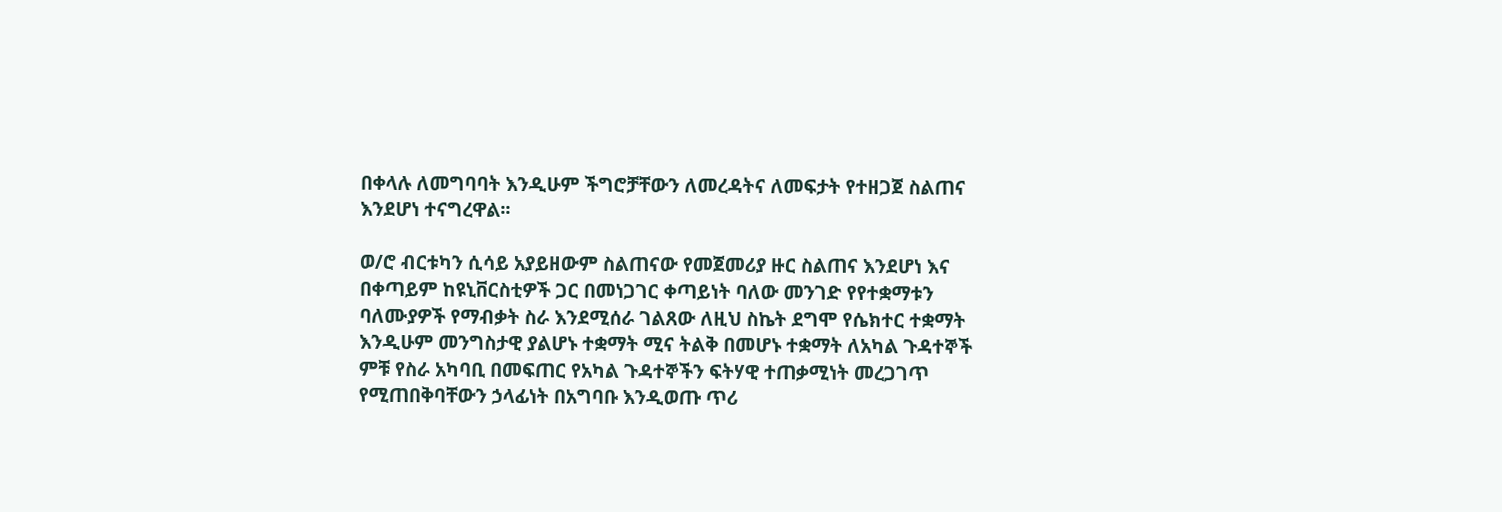በቀላሉ ለመግባባት እንዲሁም ችግሮቻቸውን ለመረዳትና ለመፍታት የተዘጋጀ ስልጠና እንደሆነ ተናግረዋል፡፡

ወ/ሮ ብርቱካን ሲሳይ አያይዘውም ስልጠናው የመጀመሪያ ዙር ስልጠና እንደሆነ እና በቀጣይም ከዩኒቨርስቲዎች ጋር በመነጋገር ቀጣይነት ባለው መንገድ የየተቋማቱን ባለሙያዎች የማብቃት ስራ እንደሚሰራ ገልጸው ለዚህ ስኬት ደግሞ የሴክተር ተቋማት እንዲሁም መንግስታዊ ያልሆኑ ተቋማት ሚና ትልቅ በመሆኑ ተቋማት ለአካል ጉዳተኞች ምቹ የስራ አካባቢ በመፍጠር የአካል ጉዳተኞችን ፍትሃዊ ተጠቃሚነት መረጋገጥ የሚጠበቅባቸውን ኃላፊነት በአግባቡ እንዲወጡ ጥሪ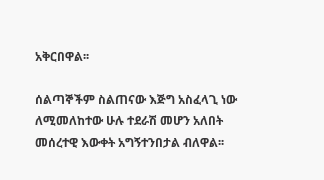አቅርበዋል፡፡

ሰልጣኞችም ስልጠናው እጅግ አስፈላጊ ነው ለሚመለከተው ሁሉ ተደራሽ መሆን አለበት መሰረተዊ እውቀት አግኝተንበታል ብለዋል፡፡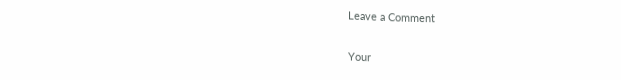Leave a Comment

Your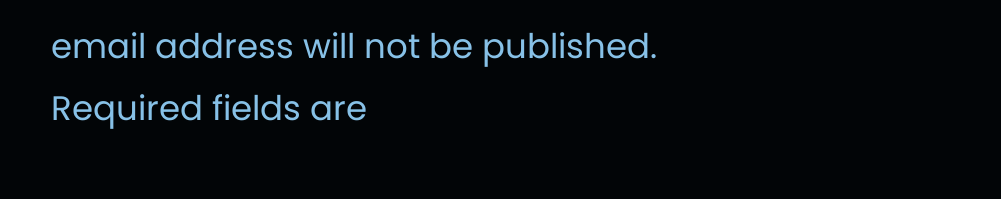email address will not be published. Required fields are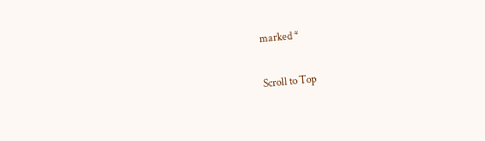marked *

Scroll to Top